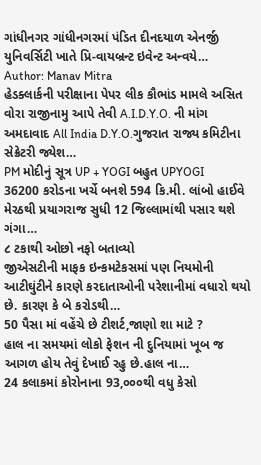ગાંધીનગર ગાંધીનગરમાં પંડિત દીનદયાળ એનર્જી યુનિવર્સિટી ખાતે પ્રિ-વાયબ્રન્ટ ઇવેન્ટ અન્વયે…
Author: Manav Mitra
હેડક્લાર્કની પરીક્ષાના પેપર લીક કૌભાંડ મામલે અસિત વોરા રાજીનામુ આપે તેવી A.I.D.Y.O. ની માંગ
અમદાવાદ All India D.Y.O.ગુજરાત રાજ્ય કમિટીના સેક્રેટરી જ્યેશ…
PM મોદીનું સૂત્ર UP + YOGI બહુત UPYOGI
36200 કરોડના ખર્ચે બનશે 594 કિ.મી. લાંબો હાઈવે મેરઠથી પ્રયાગરાજ સુધી 12 જિલ્લામાંથી પસાર થશે ગંગા…
૮ ટકાથી ઓછો નફો બતાવ્યો
જીએસટીની માફક ઇન્કમટેકસમાં પણ નિયમોની આટીઘુંટીને કારણે કરદાતાઓની પરેશાનીમાં વધારો થયો છે. કારણ કે બે કરોડથી…
50 પૈસા માં વહેંચે છે ટીશર્ટ,જાણો શા માટે ?
હાલ ના સમયમાં લોકો ફેશન ની દુનિયામાં ખૂબ જ આગળ હોય તેવું દેખાઈ રહુ છે.હાલ ના…
24 કલાકમાં કોરોનાના 93,૦૦૦થી વધુ કેસો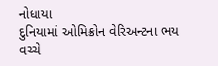નોધાયા
દુનિયામાં ઓમિક્રોન વેરિઅન્ટના ભય વચ્ચે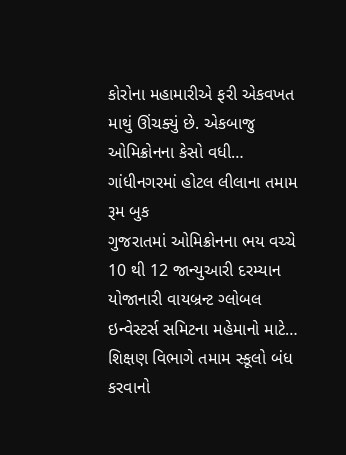કોરોના મહામારીએ ફરી એકવખત માથું ઊંચક્યું છે. એકબાજુ ઓમિક્રોનના કેસો વધી…
ગાંધીનગરમાં હોટલ લીલાના તમામ રૂમ બુક
ગુજરાતમાં ઓમિક્રોનના ભય વચ્ચે 10 થી 12 જાન્યુઆરી દરમ્યાન યોજાનારી વાયબ્રન્ટ ગ્લોબલ ઇન્વેસ્ટર્સ સમિટના મહેમાનો માટે…
શિક્ષણ વિભાગે તમામ સ્કૂલો બંધ કરવાનો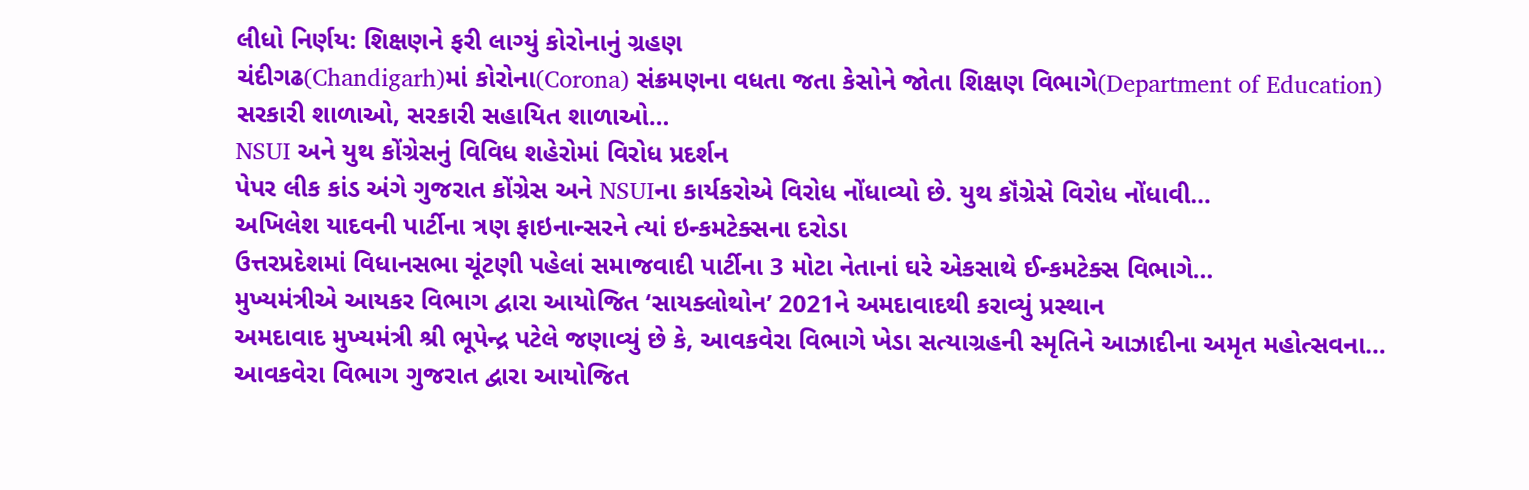લીધો નિર્ણય: શિક્ષણને ફરી લાગ્યું કોરોનાનું ગ્રહણ
ચંદીગઢ(Chandigarh)માં કોરોના(Corona) સંક્રમણના વધતા જતા કેસોને જોતા શિક્ષણ વિભાગે(Department of Education) સરકારી શાળાઓ, સરકારી સહાયિત શાળાઓ…
NSUI અને યુથ કોંગ્રેસનું વિવિધ શહેરોમાં વિરોધ પ્રદર્શન
પેપર લીક કાંડ અંગે ગુજરાત કોંગ્રેસ અને NSUIના કાર્યકરોએ વિરોધ નોંધાવ્યો છે. યુથ કૉંગ્રેસે વિરોધ નોંધાવી…
અખિલેશ યાદવની પાર્ટીના ત્રણ ફાઇનાન્સરને ત્યાં ઇન્કમટેક્સના દરોડા
ઉત્તરપ્રદેશમાં વિધાનસભા ચૂંટણી પહેલાં સમાજવાદી પાર્ટીના 3 મોટા નેતાનાં ઘરે એકસાથે ઈન્કમટેક્સ વિભાગે…
મુખ્યમંત્રીએ આયકર વિભાગ દ્વારા આયોજિત ‘સાયક્લોથોન’ 2021ને અમદાવાદથી કરાવ્યું પ્રસ્થાન
અમદાવાદ મુખ્યમંત્રી શ્રી ભૂપેન્દ્ર પટેલે જણાવ્યું છે કે, આવકવેરા વિભાગે ખેડા સત્યાગ્રહની સ્મૃતિને આઝાદીના અમૃત મહોત્સવના…
આવકવેરા વિભાગ ગુજરાત દ્વારા આયોજિત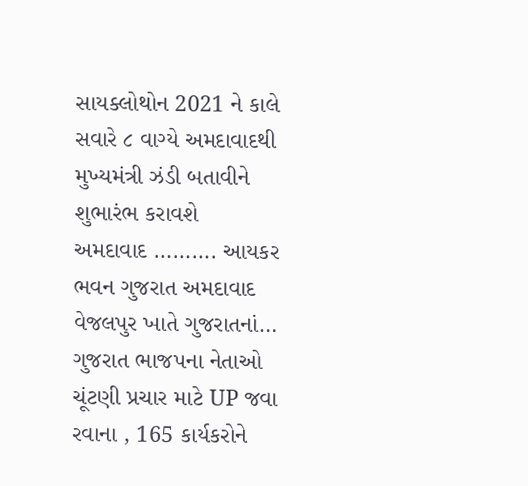સાયક્લોથોન 2021 ને કાલે સવારે ૮ વાગ્યે અમદાવાદથી મુખ્યમંત્રી ઝંડી બતાવીને શુભારંભ કરાવશે
અમદાવાદ ………. આયકર ભવન ગુજરાત અમદાવાદ વેજલપુર ખાતે ગુજરાતનાં…
ગુજરાત ભાજપના નેતાઓ ચૂંટણી પ્રચાર માટે UP જવા રવાના , 165 કાર્યકરોને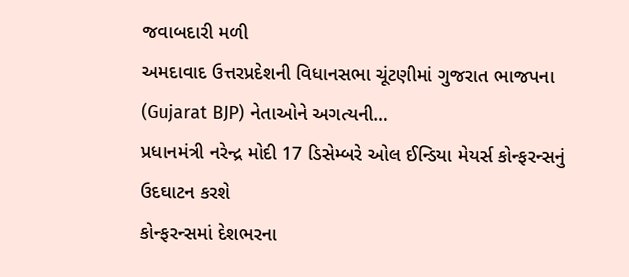જવાબદારી મળી
અમદાવાદ ઉત્તરપ્રદેશની વિધાનસભા ચૂંટણીમાં ગુજરાત ભાજપના (Gujarat BJP) નેતાઓને અગત્યની…
પ્રધાનમંત્રી નરેન્દ્ર મોદી 17 ડિસેમ્બરે ઓલ ઈન્ડિયા મેયર્સ કોન્ફરન્સનું ઉદઘાટન કરશે
કોન્ફરન્સમાં દેશભરના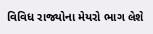વિવિધ રાજ્યોના મેયરો ભાગ લેશે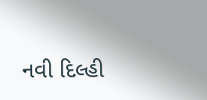નવી દિલ્હી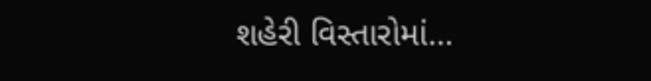શહેરી વિસ્તારોમાં…